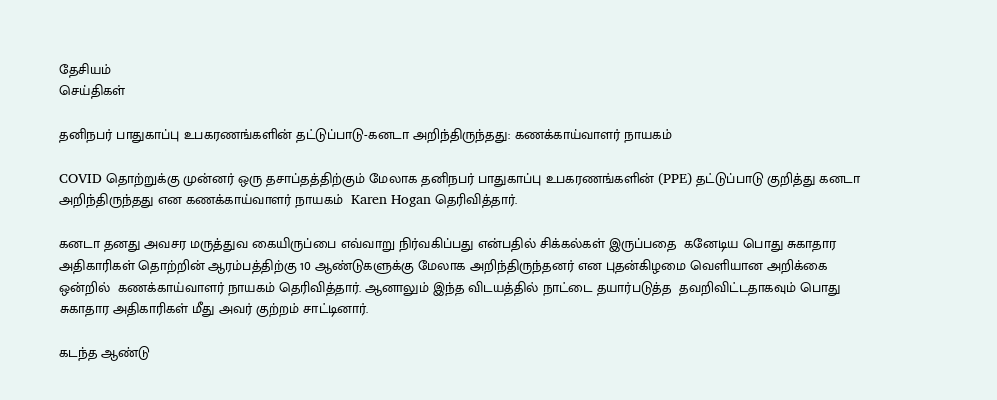தேசியம்
செய்திகள்

தனிநபர் பாதுகாப்பு உபகரணங்களின் தட்டுப்பாடு-கனடா அறிந்திருந்தது: கணக்காய்வாளர் நாயகம்

COVID தொற்றுக்கு முன்னர் ஒரு தசாப்தத்திற்கும் மேலாக தனிநபர் பாதுகாப்பு உபகரணங்களின் (PPE) தட்டுப்பாடு குறித்து கனடா அறிந்திருந்தது என கணக்காய்வாளர் நாயகம்  Karen Hogan தெரிவித்தார்.

கனடா தனது அவசர மருத்துவ கையிருப்பை எவ்வாறு நிர்வகிப்பது என்பதில் சிக்கல்கள் இருப்பதை  கனேடிய பொது சுகாதார அதிகாரிகள் தொற்றின் ஆரம்பத்திற்கு 10 ஆண்டுகளுக்கு மேலாக அறிந்திருந்தனர் என புதன்கிழமை வெளியான அறிக்கை ஒன்றில்  கணக்காய்வாளர் நாயகம் தெரிவித்தார். ஆனாலும் இந்த விடயத்தில் நாட்டை தயார்படுத்த  தவறிவிட்டதாகவும் பொது சுகாதார அதிகாரிகள் மீது அவர் குற்றம் சாட்டினார்.

கடந்த ஆண்டு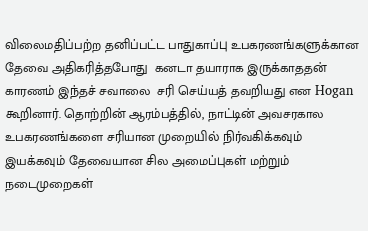விலைமதிப்பற்ற தனிப்பட்ட பாதுகாப்பு உபகரணங்களுக்கான தேவை அதிகரித்தபோது  கனடா தயாராக இருக்காததன் காரணம் இந்தச் சவாலை  சரி செய்யத் தவறியது என Hogan கூறினார். தொற்றின் ஆரம்பத்தில், நாட்டின் அவசரகால உபகரணங்களை சரியான முறையில் நிர்வகிக்கவும் இயக்கவும் தேவையான சில அமைப்புகள் மற்றும் நடைமுறைகள்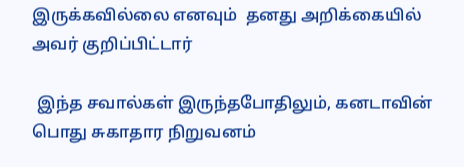இருக்கவில்லை எனவும்  தனது அறிக்கையில் அவர் குறிப்பிட்டார்

 இந்த சவால்கள் இருந்தபோதிலும், கனடாவின் பொது சுகாதார நிறுவனம்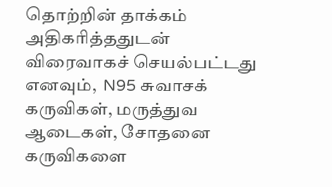தொற்றின் தாக்கம் அதிகரித்ததுடன் விரைவாகச் செயல்பட்டது எனவும்,  N95 சுவாசக் கருவிகள், மருத்துவ ஆடைகள், சோதனை கருவிகளை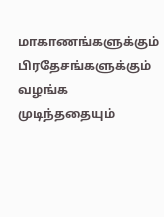மாகாணங்களுக்கும் பிரதேசங்களுக்கும் வழங்க முடிந்ததையும்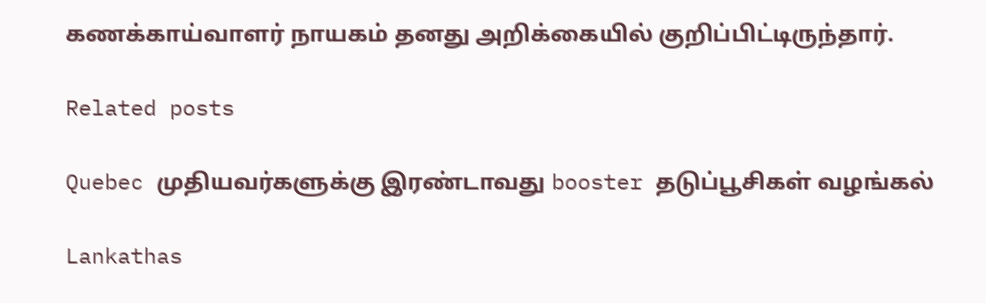கணக்காய்வாளர் நாயகம் தனது அறிக்கையில் குறிப்பிட்டிருந்தார்.

Related posts

Quebec முதியவர்களுக்கு இரண்டாவது booster தடுப்பூசிகள் வழங்கல்

Lankathas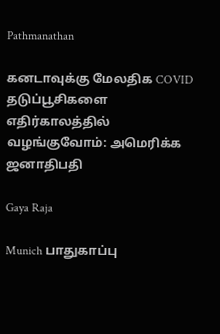Pathmanathan

கனடாவுக்கு மேலதிக COVID தடுப்பூசிகளை எதிர்காலத்தில் வழங்குவோம்: அமெரிக்க ஜனாதிபதி

Gaya Raja

Munich பாதுகாப்பு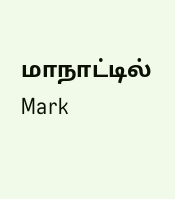மாநாட்டில் Mark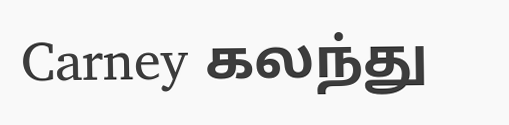Carney கலந்து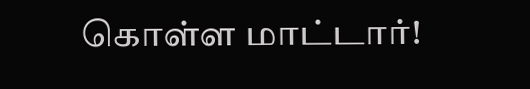கொள்ள மாட்டார்!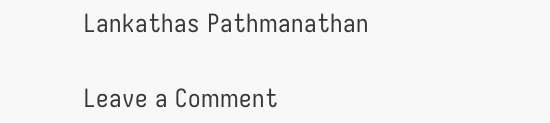Lankathas Pathmanathan

Leave a Comment